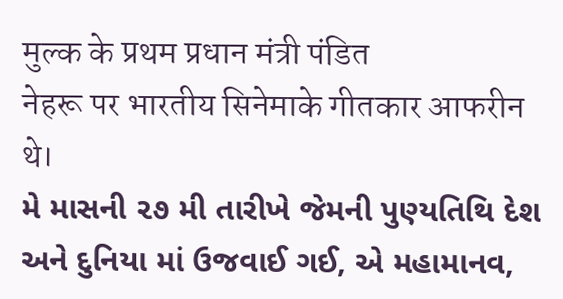मुल्क के प्रथम प्रधान मंत्री पंडित
नेहरू पर भारतीय सिनेमाके गीतकार आफरीन थे।
મે માસની ૨૭ મી તારીખે જેમની પુણ્યતિથિ દેશ અને દુનિયા માં ઉજવાઈ ગઈ, એ મહામાનવ,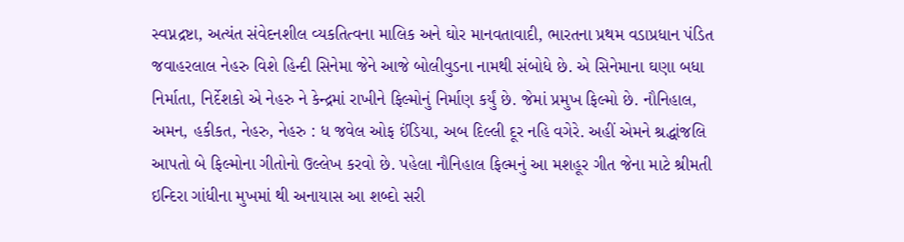સ્વપ્નદ્રષ્ટા, અત્યંત સંવેદનશીલ વ્યકતિત્વના માલિક અને ઘોર માનવતાવાદી, ભારતના પ્રથમ વડાપ્રધાન પંડિત જવાહરલાલ નેહરુ વિશે હિન્દી સિનેમા જેને આજે બોલીવુડના નામથી સંબોધે છે. એ સિનેમાના ઘણા બધા નિર્માતા, નિર્દેશકો એ નેહરુ ને કેન્દ્રમાં રાખીને ફિલ્મોનું નિર્માણ કર્યું છે. જેમાં પ્રમુખ ફિલ્મો છે. નૌનિહાલ, અમન, હકીકત, નેહરુ, નેહરુ : ધ જવેલ ઓફ ઈંડિયા, અબ દિલ્લી દૂર નહિ વગેરે. અહીં એમને શ્રદ્ધાંજલિ આપતો બે ફિલ્મોના ગીતોનો ઉલ્લેખ કરવો છે. પહેલા નૌનિહાલ ફિલ્મનું આ મશહૂર ગીત જેના માટે શ્રીમતી ઇન્દિરા ગાંધીના મુખમાં થી અનાયાસ આ શબ્દો સરી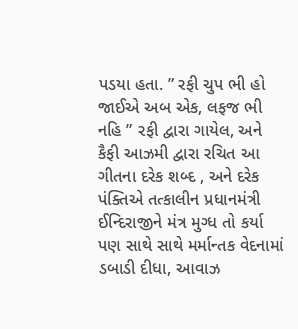પડયા હતા. ” રફી ચુપ ભી હો જાઈએ અબ એક, લફજ ભી નહિ ” રફી દ્વારા ગાયેલ, અને કૈફી આઝમી દ્વારા રચિત આ ગીતના દરેક શબ્દ , અને દરેક પંક્તિએ તત્કાલીન પ્રધાનમંત્રી ઈન્દિરાજીને મંત્ર મુગ્ધ તો કર્યા પણ સાથે સાથે મર્માન્તક વેદનામાં ડબાડી દીધા, આવાઝ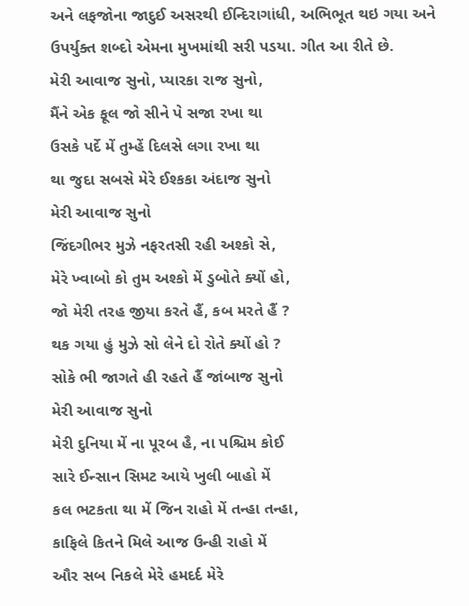અને લફજોના જાદુઈ અસરથી ઈન્દિરાગાંધી, અભિભૂત થઇ ગયા અને ઉપર્યુક્ત શબ્દો એમના મુખમાંથી સરી પડયા. ગીત આ રીતે છે.
મેરી આવાજ સુનો, પ્યારકા રાજ સુનો,
મૈંને એક ફૂલ જો સીને પે સજા રખા થા
ઉસકે પર્દે મેં તુમ્હેં દિલસે લગા રખા થા
થા જુદા સબસે મેરે ઈશ્કકા અંદાજ સુનો
મેરી આવાજ સુનો
જિંદગીભર મુઝે નફરતસી રહી અશ્કો સે,
મેરે ખ્વાબો કો તુમ અશ્કો મેં ડુબોતે ક્યોં હો,
જો મેરી તરહ જીયા કરતે હૈં, કબ મરતે હૈં ?
થક ગયા હું મુઝે સો લેને દો રોતે ક્યોં હો ?
સોકે ભી જાગતે હી રહતે હૈં જાંબાજ સુનો
મેરી આવાજ સુનો
મેરી દુનિયા મેં ના પૂરબ હૈ, ના પશ્ચિમ કોઈ
સારે ઈન્સાન સિમટ આયે ખુલી બાહો મેં
કલ ભટકતા થા મેં જિન રાહો મેં તન્હા તન્હા,
કાફિલે કિતને મિલે આજ ઉન્હી રાહો મેં
ઔર સબ નિકલે મેરે હમદર્દ મેરે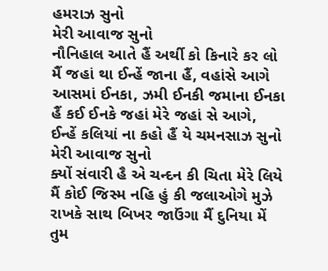હમરાઝ સુનો
મેરી આવાજ સુનો
નૌનિહાલ આતે હૈં અર્થી કો કિનારે કર લો
મૈં જહાં થા ઈન્હેં જાના હૈં, વહાંસે આગે
આસમાં ઈનકા, ઝમી ઈનકી જમાના ઈનકા
હૈં કઈ ઈનકે જહાં મેરે જહાં સે આગે,
ઈન્હેં કલિયાં ના કહો હૈં યે ચમનસાઝ સુનો
મેરી આવાજ સુનો
ક્યોં સંવારી હૈ એ ચન્દન કી ચિતા મેરે લિયે
મૈં કોઈ જિસ્મ નહિ હું કી જલાઓગે મુઝે
રાખકે સાથ બિખર જાઉંગા મૈં દુનિયા મેં
તુમ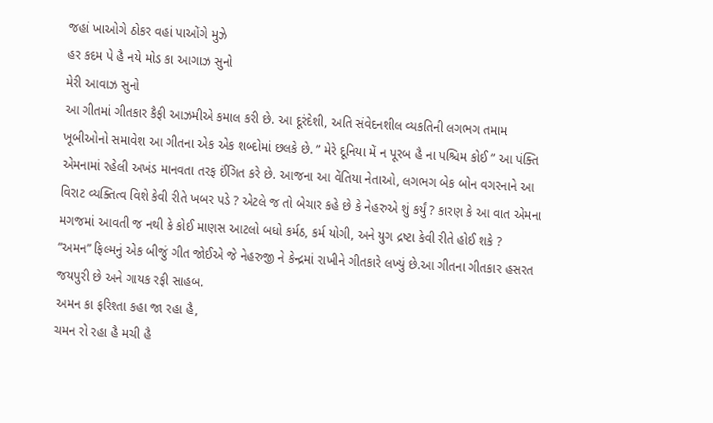જહાં ખાઓગે ઠોકર વહાં પાઓંગે મુઝે
હર કદમ પે હૈ નયે મોડ કા આગાઝ સુનો
મેરી આવાઝ સુનો
આ ગીતમાં ગીતકાર કૈફી આઝમીએ કમાલ કરી છે. આ દૂરંદેશી, અતિ સંવેદનશીલ વ્યકતિની લગભગ તમામ ખૂબીઓનો સમાવેશ આ ગીતના એક એક શબ્દોમાં છલકે છે. ” મેરે દૂનિયા મેં ન પૂરબ હૈ ના પશ્ચિમ કોઈ ” આ પંક્તિ એમનામાં રહેલી અખંડ માનવતા તરફ ઈંગિત કરે છે. આજના આ વેંતિયા નેતાઓ, લગભગ બેક બોન વગરનાને આ વિરાટ વ્યક્તિત્વ વિશે કેવી રીતે ખબર પડે ? એટલે જ તો બેચાર કહે છે કે નેહરુએ શું કર્યું ? કારણ કે આ વાત એમના મગજમાં આવતી જ નથી કે કોઈ માણસ આટલો બધો કર્મઠ, કર્મ યોગી, અને યુગ દ્રષ્ટા કેવી રીતે હોઈ શકે ?
“અમન” ફિલ્મનું એક બીજું ગીત જોઈએ જે નેહરુજી ને કેન્દ્રમાં રાખીને ગીતકારે લખ્યું છે.આ ગીતના ગીતકાર હસરત જયપુરી છે અને ગાયક રફી સાહબ.
અમન કા ફરિશ્તા કહા જા રહા હૈ,
ચમન રો રહા હૈ મચી હૈ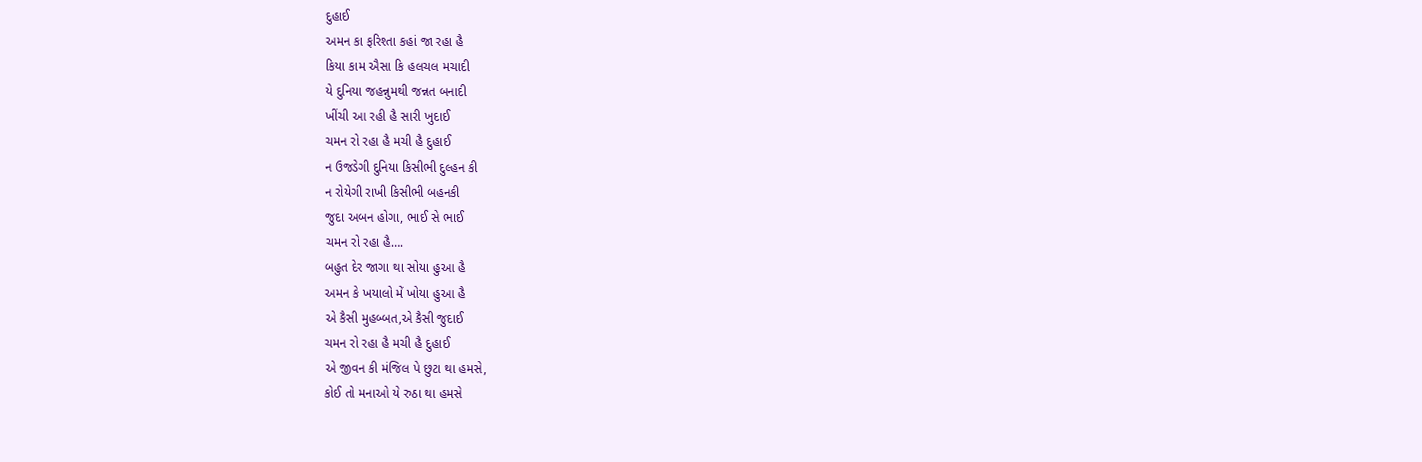દુહાઈ
અમન કા ફરિશ્તા કહાં જા રહા હૈ
કિયા કામ ઐસા કિ હલચલ મચાદી
યે દુનિયા જહન્નુમથી જન્નત બનાદી
ખીંચી આ રહી હૈ સારી ખુદાઈ
ચમન રો રહા હૈ મચી હૈ દુહાઈ
ન ઉજડેગી દુનિયા કિસીભી દુલ્હન કી
ન રોયેગી રાખી કિસીભી બહનકી
જુદા અબન હોગા, ભાઈ સે ભાઈ
ચમન રો રહા હૈ….
બહુત દેર જાગા થા સોયા હુઆ હૈ
અમન કે ખયાલો મેં ખોયા હુઆ હૈ
એ કૈસી મુહબ્બત,એ કૈસી જુદાઈ
ચમન રો રહા હૈ મચી હૈ દુહાઈ
એ જીવન કી મંજિલ પે છુટા થા હમસે,
કોઈ તો મનાઓ યે રુઠા થા હમસે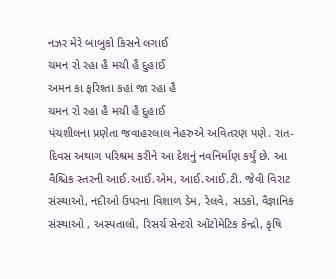નઝર મેરે બાબુકો કિસને લગાઈ
ચમન રો રહા હૈ મચી હૈ દુહાઈ
અમન કા ફરિશ્તા કહાં જા રહા હૈ
ચમન રો રહા હૈ મચી હૈ દુહાઈ
પંચશીલના પ્રણેતા જવાહરલાલ નેહરુએ અવિતરણ પણે. રાત-દિવસ અથાગ પરિશ્રમ કરીને આ દેશનું નવનિર્માણ કર્યું છે. આ વૈશ્ચિક સ્તરની આઈ.આઈ.એમ, આઈ.આઈ.ટી. જેવી વિરાટ સંસ્થાઓ, નદીઓ ઉપરના વિશાળ ડેમ, રેલવે, સડકો, વૈજ્ઞાનિક સંસ્થાઓ , અસ્પતાલો, રિસર્ચ સેન્ટરો ઓંટોમેટિક કેન્દ્રો, કૃષિ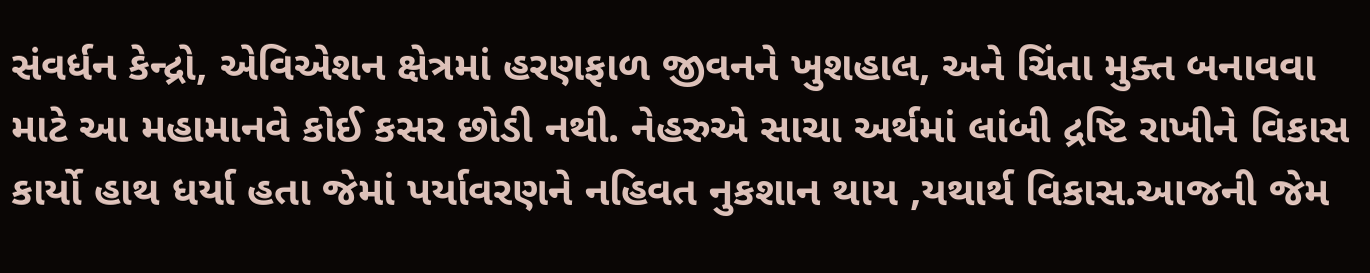સંવર્ધન કેન્દ્રો, એવિએશન ક્ષેત્રમાં હરણફાળ જીવનને ખુશહાલ, અને ચિંતા મુક્ત બનાવવા માટે આ મહામાનવે કોઈ કસર છોડી નથી. નેહરુએ સાચા અર્થમાં લાંબી દ્રષ્ટિ રાખીને વિકાસ કાર્યો હાથ ધર્યા હતા જેમાં પર્યાવરણને નહિવત નુકશાન થાય ,યથાર્થ વિકાસ.આજની જેમ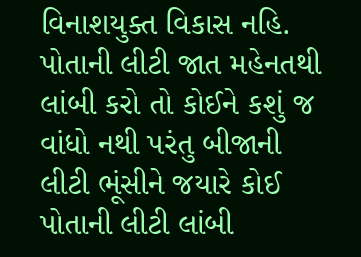વિનાશયુક્ત વિકાસ નહિ.
પોતાની લીટી જાત મહેનતથી લાંબી કરો તો કોઈને કશું જ વાંધો નથી પરંતુ બીજાની લીટી ભૂંસીને જયારે કોઈ પોતાની લીટી લાંબી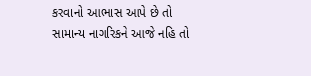કરવાનો આભાસ આપે છે તો સામાન્ય નાગરિકને આજે નહિ તો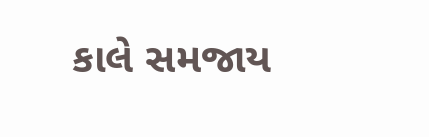કાલે સમજાય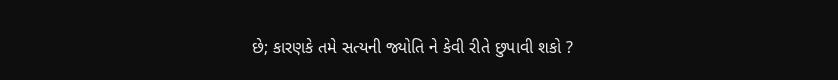છે; કારણકે તમે સત્યની જ્યોતિ ને કેવી રીતે છુપાવી શકો ?